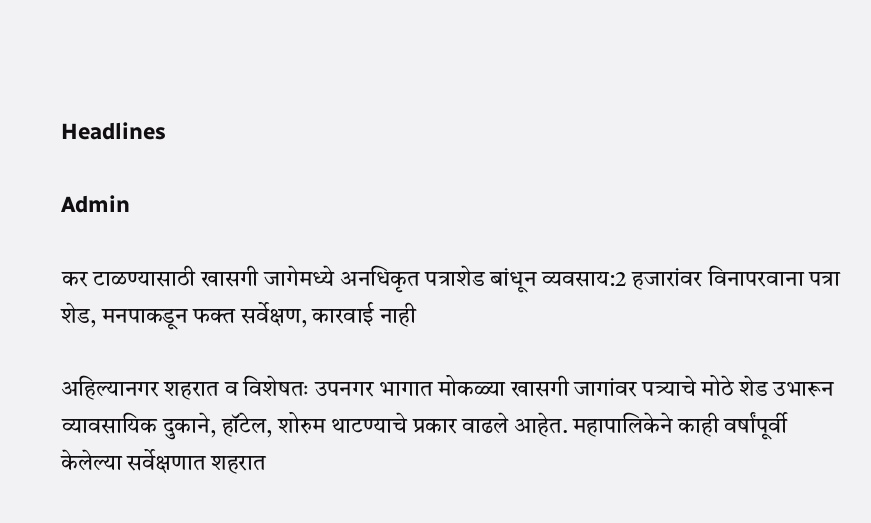Headlines

Admin

कर टाळण्यासाठी खासगी जागेमध्ये अनधिकृत पत्राशेड बांधून व्यवसाय:2 हजारांवर विनापरवाना पत्रा शेड, मनपाकडून फक्त सर्वेक्षण, कारवाई नाही

अहिल्यानगर शहरात व विशेषतः उपनगर भागात मोकळ्या खासगी जागांवर पत्र्याचे मोठे शेड उभारून व्यावसायिक दुकाने, हॉटेल, शोरुम थाटण्याचे प्रकार वाढले आहेत. महापालिकेने काही वर्षांपूर्वी केलेल्या सर्वेक्षणात शहरात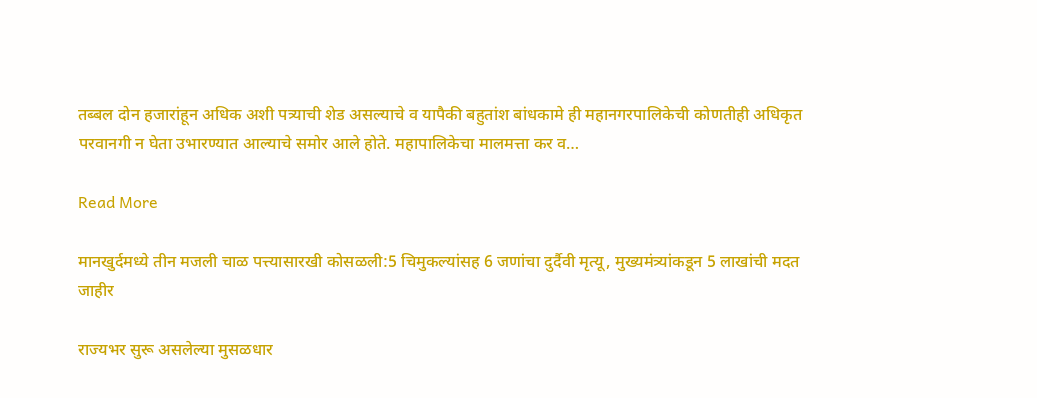तब्बल दोन हजारांहून अधिक अशी पत्र्याची शेड असल्याचे व यापैकी बहुतांश बांधकामे ही महानगरपालिकेची कोणतीही अधिकृत परवानगी न घेता उभारण्यात आल्याचे समोर आले होते. महापालिकेचा मालमत्ता कर व…

Read More

मानखुर्दमध्ये तीन मजली चाळ पत्त्यासारखी कोसळली:5 चिमुकल्यांसह 6 जणांचा दुर्दैवी मृत्यू, मुख्यमंत्र्यांकडून 5 लाखांची मदत जाहीर

राज्यभर सुरू असलेल्या मुसळधार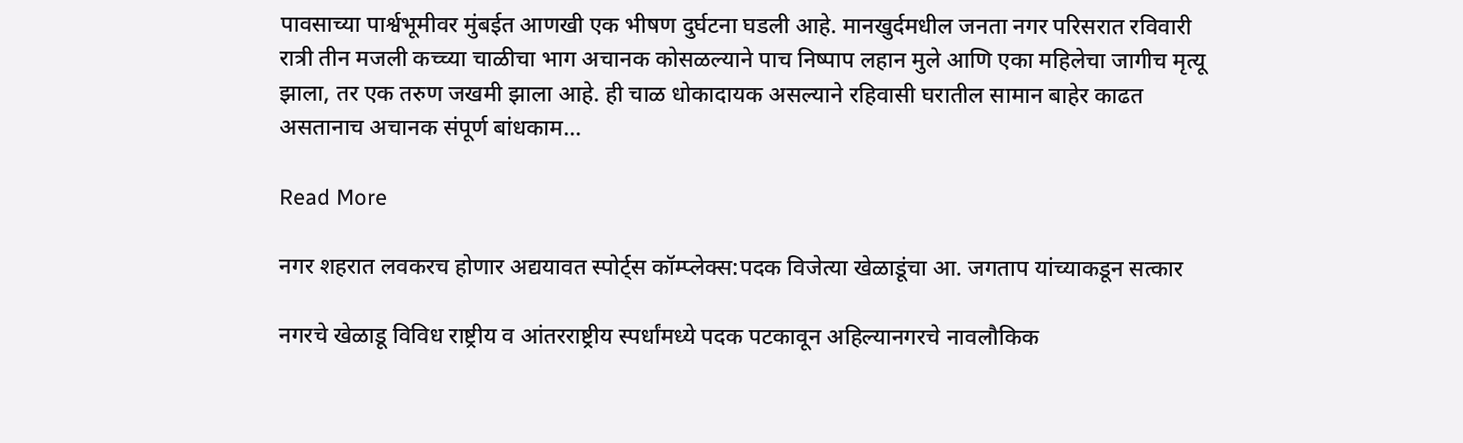पावसाच्या पार्श्वभूमीवर मुंबईत आणखी एक भीषण दुर्घटना घडली आहे. मानखुर्दमधील जनता नगर परिसरात रविवारी रात्री तीन मजली कच्च्या चाळीचा भाग अचानक कोसळल्याने पाच निष्पाप लहान मुले आणि एका महिलेचा जागीच मृत्यू झाला, तर एक तरुण जखमी झाला आहे. ही चाळ धोकादायक असल्याने रहिवासी घरातील सामान बाहेर काढत असतानाच अचानक संपूर्ण बांधकाम…

Read More

नगर शहरात लवकरच होणार अद्ययावत स्पोर्ट्स कॉम्प्लेक्स:पदक विजेत्या खेळाडूंचा आ. जगताप यांच्याकडून सत्कार

नगरचे खेळाडू विविध राष्ट्रीय व आंतरराष्ट्रीय स्पर्धांमध्ये पदक पटकावून अहिल्यानगरचे नावलौकिक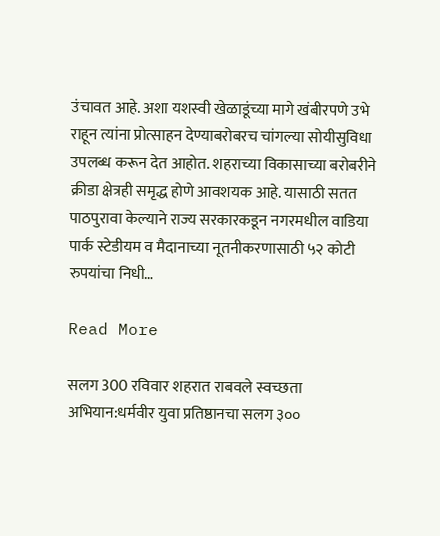उंचावत आहे. अशा यशस्वी खेळाडूंच्या मागे खंबीरपणे उभे राहून त्यांना प्रोत्साहन देण्याबरोबरच चांगल्या सोयीसुविधा उपलब्ध करून देत आहोत. शहराच्या विकासाच्या बरोबरीने क्रीडा क्षेत्रही समृद्ध होणे आवशयक आहे. यासाठी सतत पाठपुरावा केल्याने राज्य सरकारकडून नगरमधील वाडिया पार्क स्टेडीयम व मैदानाच्या नूतनीकरणासाठी ५२ कोटी रुपयांचा निधी…

Read More

सलग 300 रविवार शहरात राबवले स्वच्छता अभियान:धर्मवीर युवा प्रतिष्ठानचा सलग ३००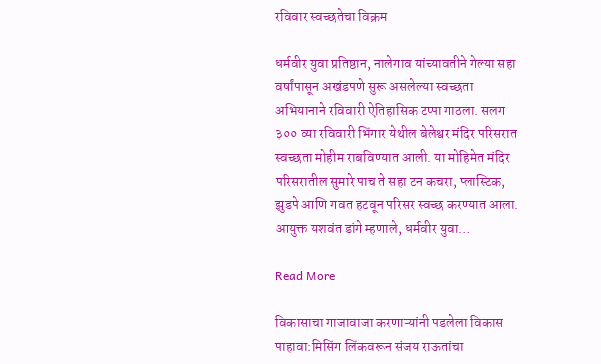रविवार स्वच्छतेचा विक्रम

धर्मवीर युवा प्रतिष्ठान, नालेगाव यांच्यावतीने गेल्या सहा वर्षांपासून अखंडपणे सुरू असलेल्या स्वच्छता अभियानाने रविवारी ऐतिहासिक टप्पा गाठला. सलग ३०० व्या रविवारी भिंगार येथील बेलेश्वर मंदिर परिसरात स्वच्छता मोहीम राबविण्यात आली. या मोहिमेत मंदिर परिसरातील सुमारे पाच ते सहा टन कचरा, प्लास्टिक, झुडपे आणि गवत हटवून परिसर स्वच्छ करण्यात आला. आयुक्त यशवंत डांगे म्हणाले, धर्मवीर युवा…

Read More

विकासाचा गाजावाजा करणाऱ्यांनी पडलेला विकास पाहावा:मिसिंग लिंकवरून संजय राऊतांचा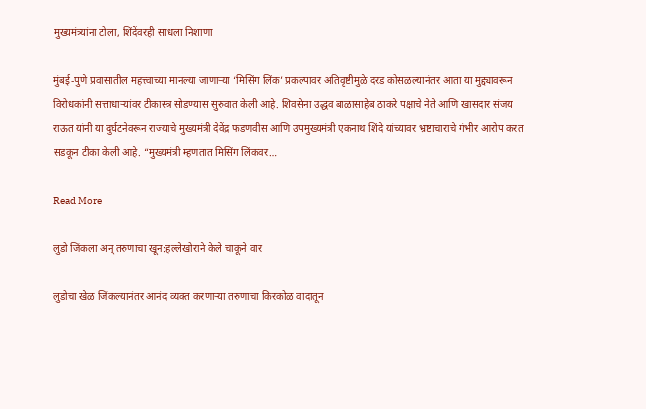मुख्यमंत्र्यांना टोला, शिंदेंवरही साधला निशाणा

मुंबई-पुणे प्रवासातील महत्त्वाच्या मानल्या जाणाऱ्या ‘मिसिंग लिंक’ प्रकल्पावर अतिवृष्टीमुळे दरड कोसळल्यानंतर आता या मुद्द्यावरून विरोधकांनी सत्ताधाऱ्यांवर टीकास्त्र सोडण्यास सुरुवात केली आहे. शिवसेना उद्धव बाळासाहेब ठाकरे पक्षाचे नेते आणि खासदार संजय राऊत यांनी या दुर्घटनेवरून राज्याचे मुख्यमंत्री देवेंद्र फडणवीस आणि उपमुख्यमंत्री एकनाथ शिंदे यांच्यावर भ्रष्टाचाराचे गंभीर आरोप करत सडकून टीका केली आहे. “मुख्यमंत्री म्हणतात मिसिंग लिंकवर…

Read More

लुडो जिंकला अन् तरुणाचा खून:हल्लेखोराने केले चाकूने वार

लुडोचा खेळ जिंकल्यानंतर आनंद व्यक्त करणाऱ्या तरुणाचा किरकोळ वादातून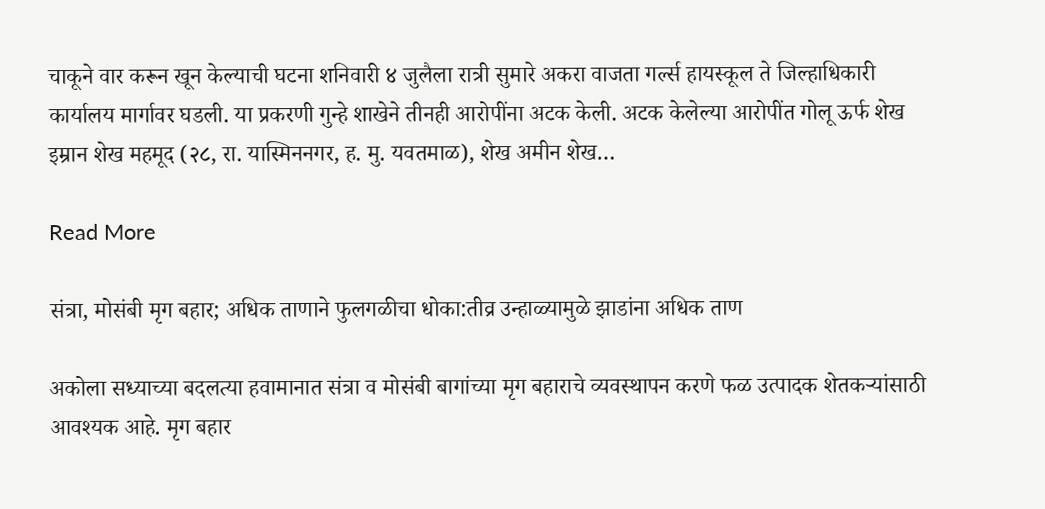चाकूने वार करून खून केल्याची घटना शनिवारी ४ जुलैला रात्री सुमारे अकरा वाजता गर्ल्स हायस्कूल ते जिल्हाधिकारी कार्यालय मार्गावर घडली. या प्रकरणी गुन्हे शाखेने तीनही आरोपींना अटक केली. अटक केलेल्या आरोपींत गोलू ऊर्फ शेख इम्रान शेख महमूद (२८, रा. यास्मिननगर, ह. मु. यवतमाळ), शेख अमीन शेख…

Read More

संत्रा, मोसंबी मृग बहार; अधिक ताणाने फुलगळीचा धोका:तीव्र उन्हाळ्यामुळे झाडांना अधिक ताण

अकोला सध्याच्या बदलत्या हवामानात संत्रा व मोसंबी बागांच्या मृग बहाराचे व्यवस्थापन करणे फळ उत्पादक शेतकऱ्यांसाठी आवश्यक आहे. मृग बहार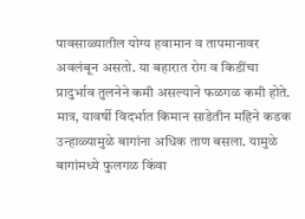पावसाळ्यातील योग्य हवामान व तापमानावर अवलंबून असतो. या बहारात रोग व किडींचा प्रादुर्भाव तुलनेने कमी असल्याने फळगळ कमी होते. मात्र, यावर्षी विदर्भात किमान साडेतीन महिने कडक उन्हाळ्यामुळे बागांना अधिक ताण बसला. यामुळे बागांमध्ये फुलगळ किंवा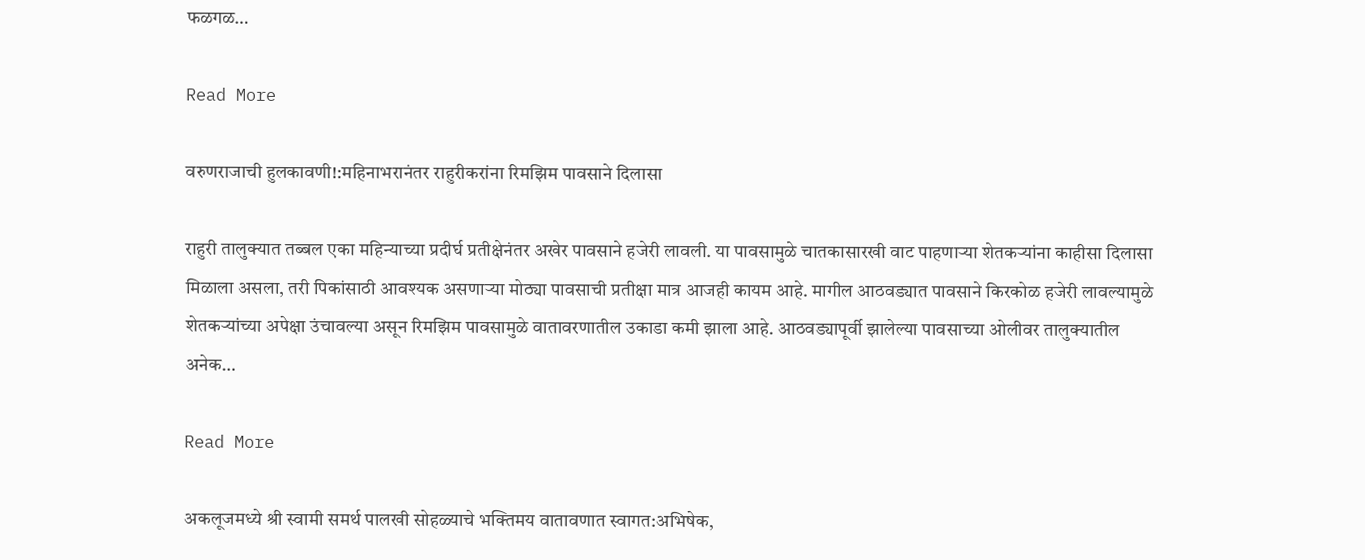फळगळ…

Read More

वरुणराजाची हुलकावणी!:महिनाभरानंतर राहुरीकरांना रिमझिम पावसाने दिलासा

राहुरी तालुक्यात तब्बल एका महिन्याच्या प्रदीर्घ प्रतीक्षेनंतर अखेर पावसाने हजेरी लावली. या पावसामुळे चातकासारखी वाट पाहणाऱ्या शेतकऱ्यांना काहीसा दिलासा मिळाला असला, तरी पिकांसाठी आवश्यक असणाऱ्या मोठ्या पावसाची प्रतीक्षा मात्र आजही कायम आहे. मागील आठवड्यात पावसाने किरकोळ हजेरी लावल्यामुळे शेतकऱ्यांच्या अपेक्षा उंचावल्या असून रिमझिम पावसामुळे वातावरणातील उकाडा कमी झाला आहे. आठवड्यापूर्वी झालेल्या पावसाच्या ओलीवर तालुक्यातील अनेक…

Read More

अकलूजमध्ये श्री स्वामी समर्थ पालखी सोहळ्याचे भक्तिमय वातावणात स्वागत:अभिषेक,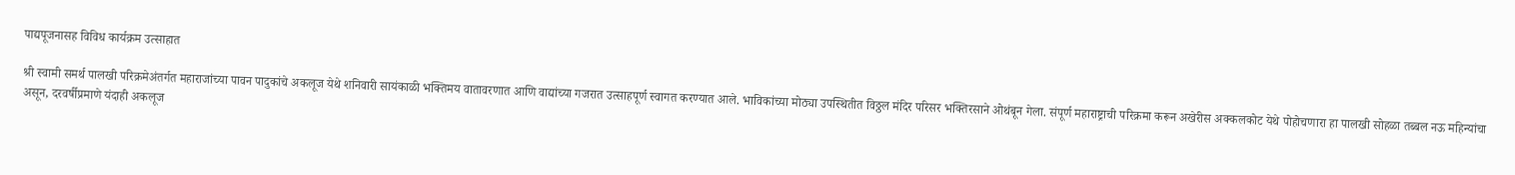पाद्यपूजनासह विविध कार्यक्रम उत्साहात

श्री स्वामी समर्थ पालखी परिक्रमेअंतर्गत महाराजांच्या पावन पादुकांचे अकलूज येथे शनिवारी सायंकाळी भक्तिमय वातावरणात आणि वाद्यांच्या गजरात उत्साहपूर्ण स्वागत करण्यात आले. भाविकांच्या मोठ्या उपस्थितीत विठ्ठल मंदिर परिसर भक्तिरसाने ओथंबून गेला. संपूर्ण महाराष्ट्राची परिक्रमा करून अखेरीस अक्कलकोट येथे पोहोचणारा हा पालखी सोहळा तब्बल नऊ महिन्यांचा असून, दरवर्षीप्रमाणे यंदाही अकलूज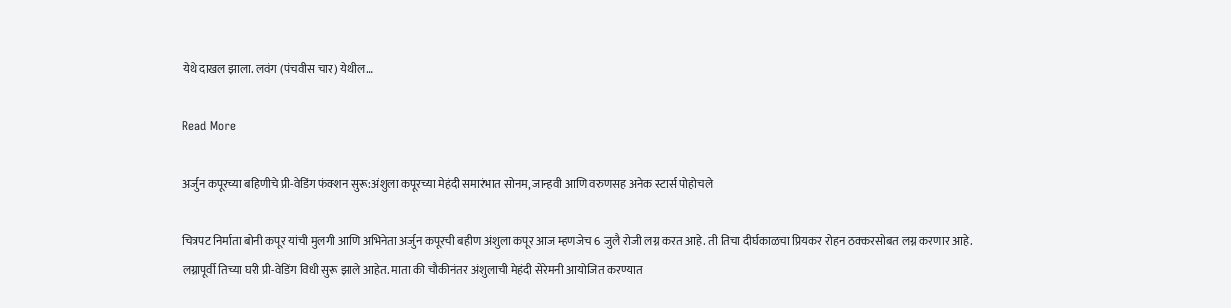येथे दाखल झाला. लवंग (पंचवीस चार) येथील…

Read More

अर्जुन कपूरच्या बहिणीचे प्री-वेडिंग फंक्शन सुरू:अंशुला कपूरच्या मेहंदी समारंभात सोनम, जान्हवी आणि वरुणसह अनेक स्टार्स पोहोचले

चित्रपट निर्माता बोनी कपूर यांची मुलगी आणि अभिनेता अर्जुन कपूरची बहीण अंशुला कपूर आज म्हणजेच 6 जुलै रोजी लग्न करत आहे. ती तिचा दीर्घकाळचा प्रियकर रोहन ठक्करसोबत लग्न करणार आहे. लग्नापूर्वी तिच्या घरी प्री-वेडिंग विधी सुरू झाले आहेत. माता की चौकीनंतर अंशुलाची मेहंदी सेरेमनी आयोजित करण्यात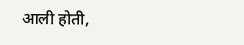आली होती,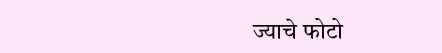ज्याचे फोटो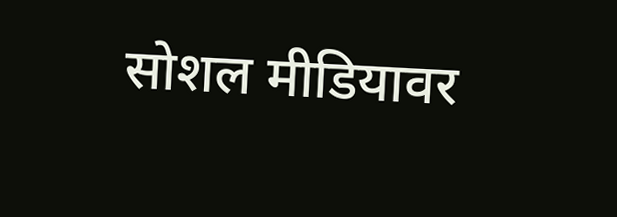सोशल मीडियावर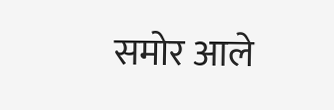समोर आले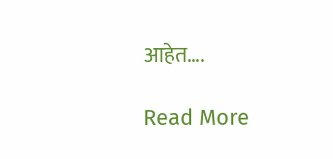आहेत….

Read More